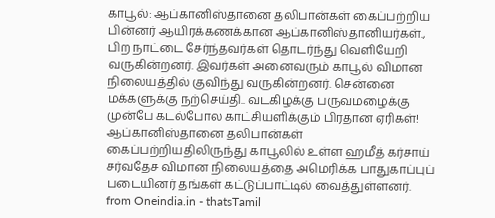காபூல்: ஆப்கானிஸ்தானை தலிபான்கள் கைப்பற்றிய பின்னர் ஆயிரக்கணக்கான ஆப்கானிஸ்தானியர்கள்., பிற நாட்டை சேர்ந்தவர்கள் தொடர்ந்து வெளியேறி வருகின்றனர். இவர்கள் அனைவரும் காபூல் விமான நிலையத்தில் குவிந்து வருகின்றனர். சென்னை மக்களுக்கு நற்செய்தி.. வடகிழக்கு பருவமழைக்கு முன்பே கடல்போல காட்சியளிக்கும் பிரதான ஏரிகள்! ஆப்கானிஸ்தானை தலிபான்கள் கைப்பற்றியதிலிருந்து காபூலில் உள்ள ஹமீத் கர்சாய் சர்வதேச விமான நிலையத்தை அமெரிக்க பாதுகாப்புப் படையினர் தங்கள் கட்டுப்பாட்டில் வைத்துள்ளனர்.
from Oneindia.in - thatsTamil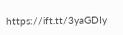https://ift.tt/3yaGDIy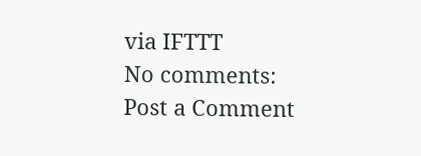via IFTTT
No comments:
Post a Comment